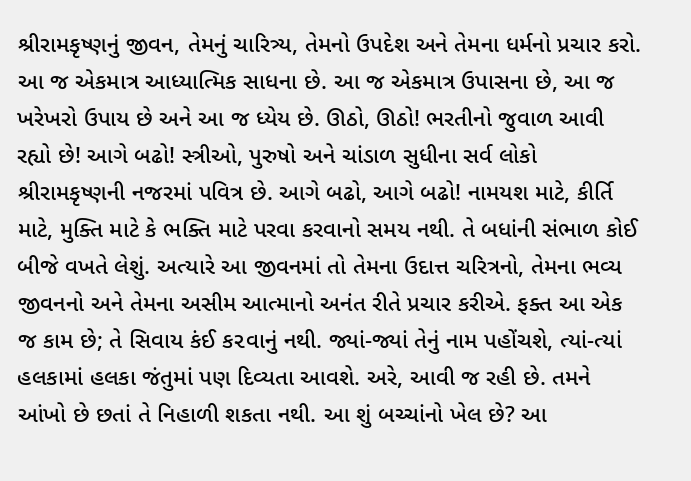શ્રીરામકૃષ્ણનું જીવન, તેમનું ચારિત્ર્ય, તેમનો ઉપદેશ અને તેમના ધર્મનો પ્રચાર કરો. આ જ એકમાત્ર આધ્યાત્મિક સાધના છે. આ જ એકમાત્ર ઉપાસના છે, આ જ ખરેખરો ઉપાય છે અને આ જ ધ્યેય છે. ઊઠો, ઊઠો! ભરતીનો જુવાળ આવી રહ્યો છે! આગે બઢો! સ્ત્રીઓ, પુરુષો અને ચાંડાળ સુધીના સર્વ લોકો શ્રીરામકૃષ્ણની નજરમાં પવિત્ર છે. આગે બઢો, આગે બઢો! નામયશ માટે, કીર્તિ માટે, મુક્તિ માટે કે ભક્તિ માટે પરવા કરવાનો સમય નથી. તે બધાંની સંભાળ કોઈ બીજે વખતે લેશું. અત્યારે આ જીવનમાં તો તેમના ઉદાત્ત ચરિત્રનો, તેમના ભવ્ય જીવનનો અને તેમના અસીમ આત્માનો અનંત રીતે પ્રચાર કરીએ. ફક્ત આ એક જ કામ છે; તે સિવાય કંઈ ક૨વાનું નથી. જ્યાં-જ્યાં તેનું નામ પહોંચશે, ત્યાં-ત્યાં હલકામાં હલકા જંતુમાં પણ દિવ્યતા આવશે. અરે, આવી જ રહી છે. તમને આંખો છે છતાં તે નિહાળી શકતા નથી. આ શું બચ્ચાંનો ખેલ છે? આ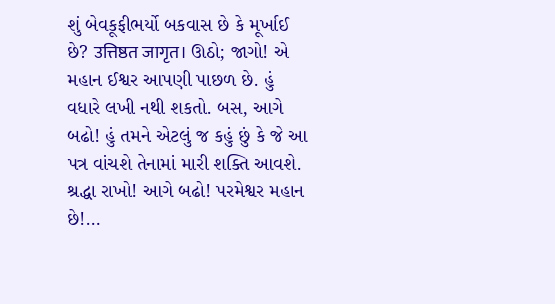શું બેવકૂફીભર્યો બકવાસ છે કે મૂર્ખાઈ છે? उत्तिष्ठत जागृत। ઊઠો; જાગો! એ મહાન ઈશ્વર આપણી પાછળ છે. હું વધારે લખી નથી શકતો. બસ, આગે બઢો! હું તમને એટલું જ કહું છું કે જે આ પત્ર વાંચશે તેનામાં મારી શક્તિ આવશે. શ્રદ્ધા રાખો! આગે બઢો! પરમેશ્વર મહાન છે!…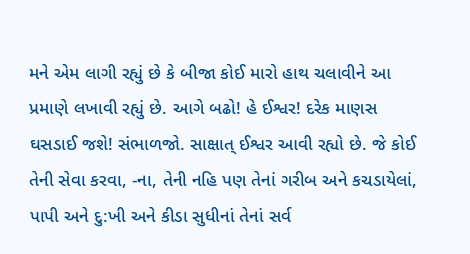મને એમ લાગી રહ્યું છે કે બીજા કોઈ મારો હાથ ચલાવીને આ પ્રમાણે લખાવી રહ્યું છે. આગે બઢો! હે ઈશ્વર! દરેક માણસ ઘસડાઈ જશે! સંભાળજો. સાક્ષાત્ ઈશ્વર આવી રહ્યો છે. જે કોઈ તેની સેવા કરવા, -ના, તેની નહિ પણ તેનાં ગરીબ અને કચડાયેલાં, પાપી અને દુ:ખી અને કીડા સુધીનાં તેનાં સર્વ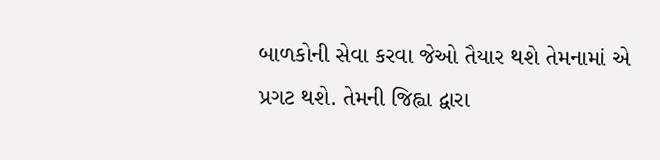બાળકોની સેવા કરવા જેઓ તૈયાર થશે તેમનામાં એ પ્રગટ થશે. તેમની જિહ્વા દ્વારા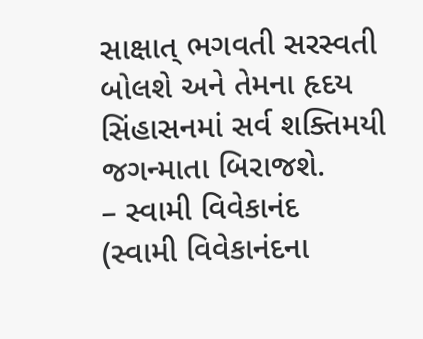સાક્ષાત્ ભગવતી સરસ્વતી બોલશે અને તેમના હૃદય સિંહાસનમાં સર્વ શક્તિમયી જગન્માતા બિરાજશે.
– સ્વામી વિવેકાનંદ
(સ્વામી વિવેકાનંદના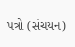પત્રો (સંચયન)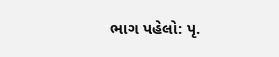ભાગ પહેલો: પૃ.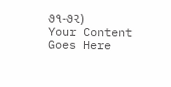૭૧-૭૨)
Your Content Goes Here